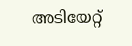അടിയേറ്റ്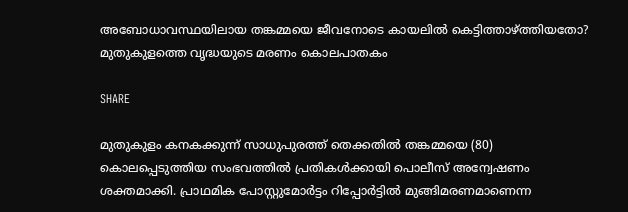അബോധാവസ്ഥയിലായ തങ്കമ്മയെ ജീവനോടെ കായലിൽ കെട്ടിത്താഴ്ത്തിയതോ? മുതുകുളത്തെ വൃദ്ധയുടെ മരണം കൊലപാതകം

SHARE

മുതുകുളം കനകക്കുന്ന് സാധുപുരത്ത് തെക്കതിൽ തങ്കമ്മയെ (80) കൊലപ്പെടുത്തിയ സംഭവത്തിൽ പ്രതികൾക്കായി പൊലീസ് അന്വേഷണം ശക്തമാക്കി. പ്രാഥമിക പോസ്റ്റുമോർട്ടം റിപ്പോർട്ടിൽ മുങ്ങിമരണമാണെന്ന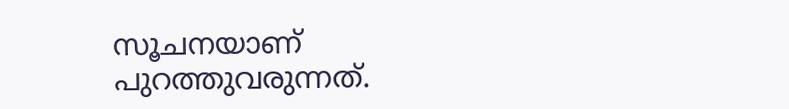സൂചനയാണ് പുറത്തുവരുന്നത്.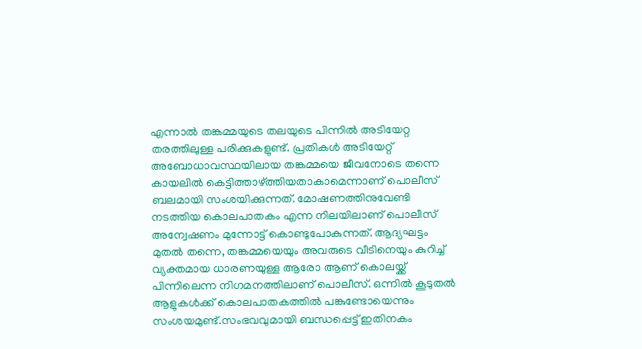എന്നാൽ തങ്കമ്മയുടെ തലയുടെ പിന്നിൽ അടിയേറ്റ തരത്തിലുള്ള പരിക്കുകളുണ്ട്. പ്രതികൾ അടിയേറ്റ് അബോധാവസ്ഥയിലായ തങ്കമ്മയെ ജീവനോടെ തന്നെ കായലിൽ കെട്ടിത്താഴ്ത്തിയതാകാമെന്നാണ് പൊലീസ് ബലമായി സംശയിക്കുന്നത്. മോഷണത്തിനുവേണ്ടി നടത്തിയ കൊലപാതകം എന്ന നിലയിലാണ് പൊലീസ് അന്വേഷണം മുന്നോട്ട് കൊണ്ടുപോകുന്നത്. ആദ്യഘട്ടം മുതൽ തന്നെ, തങ്കമ്മയെയും അവരുടെ വീടിനെയും കുറിച്ച് വ്യക്തമായ ധാരണയുള്ള ആരോ ആണ് കൊലയ്ക്ക് പിന്നിലെന്ന നിഗമനത്തിലാണ് പൊലീസ്. ഒന്നിൽ കൂടുതൽ ആളുകൾക്ക് കൊലപാതകത്തിൽ പങ്കുണ്ടോയെന്നും സംശയമുണ്ട്.സംഭവവുമായി ബന്ധപ്പെട്ട് ഇതിനകം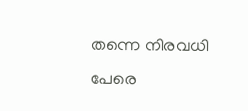തന്നെ നിരവധി പേരെ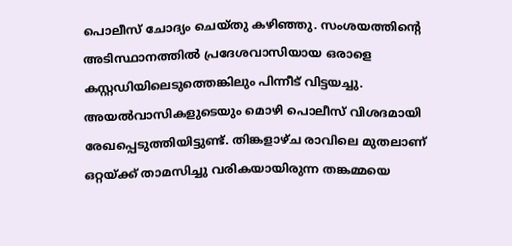പൊലീസ് ചോദ്യം ചെയ്തു കഴിഞ്ഞു. സംശയത്തിന്‍റെ അടിസ്ഥാനത്തിൽ പ്രദേശവാസിയായ ഒരാളെ കസ്റ്റഡിയിലെടുത്തെങ്കിലും പിന്നീട് വിട്ടയച്ചു. അയൽവാസികളുടെയും മൊഴി പൊലീസ് വിശദമായി രേഖപ്പെടുത്തിയിട്ടുണ്ട്. തിങ്കളാഴ്ച രാവിലെ മുതലാണ് ഒറ്റയ്ക്ക് താമസിച്ചു വരികയായിരുന്ന തങ്കമ്മയെ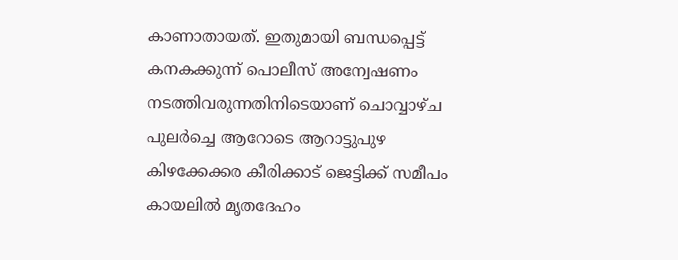കാണാതായത്. ഇതുമായി ബന്ധപ്പെട്ട് കനകക്കുന്ന് പൊലീസ് അന്വേഷണം നടത്തിവരുന്നതിനിടെയാണ് ചൊവ്വാഴ്ച പുലർച്ചെ ആറോടെ ആറാട്ടുപുഴ കിഴക്കേക്കര കീരിക്കാട് ജെട്ടിക്ക് സമീപം കായലിൽ മൃതദേഹം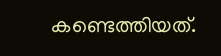കണ്ടെത്തിയത്.